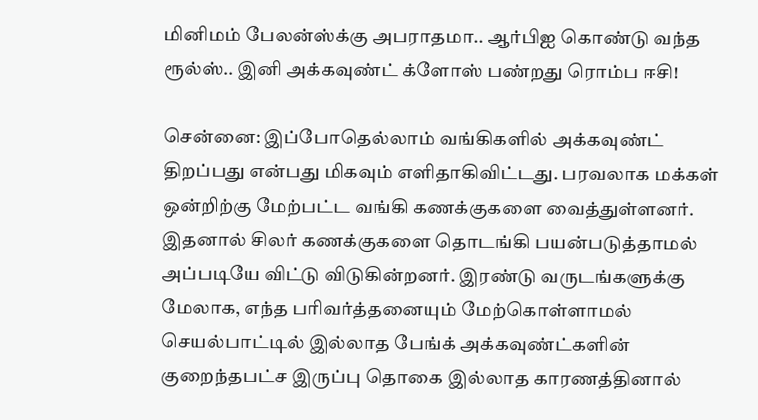மினிமம் பேலன்ஸ்க்கு அபராதமா.. ஆர்பிஐ கொண்டு வந்த ரூல்ஸ்.. இனி அக்கவுண்ட் க்ளோஸ் பண்றது ரொம்ப ஈசி!

சென்னை: இப்போதெல்லாம் வங்கிகளில் அக்கவுண்ட் திறப்பது என்பது மிகவும் எளிதாகிவிட்டது. பரவலாக மக்கள் ஒன்றிற்கு மேற்பட்ட வங்கி கணக்குகளை வைத்துள்ளனர். இதனால் சிலர் கணக்குகளை தொடங்கி பயன்படுத்தாமல் அப்படியே விட்டு விடுகின்றனர். இரண்டு வருடங்களுக்கு மேலாக, எந்த பரிவர்த்தனையும் மேற்கொள்ளாமல் செயல்பாட்டில் இல்லாத பேங்க் அக்கவுண்ட்களின் குறைந்தபட்ச இருப்பு தொகை இல்லாத காரணத்தினால்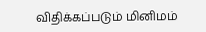விதிக்கப்படும் மினிமம்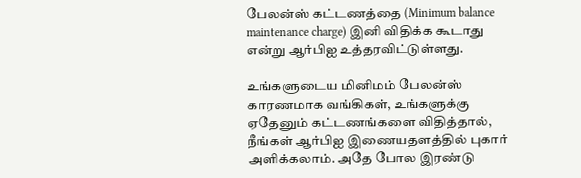பேலன்ஸ் கட்டணத்தை (Minimum balance maintenance charge) இனி விதிக்க கூடாது என்று ஆர்பிஐ உத்தரவிட்டுள்ளது.

உங்களுடைய மினிமம் பேலன்ஸ் காரணமாக வங்கிகள், உங்களுக்கு ஏதேனும் கட்டணங்களை விதித்தால், நீங்கள் ஆர்பிஐ இணையதளத்தில் புகார் அளிக்கலாம். அதே போல இரண்டு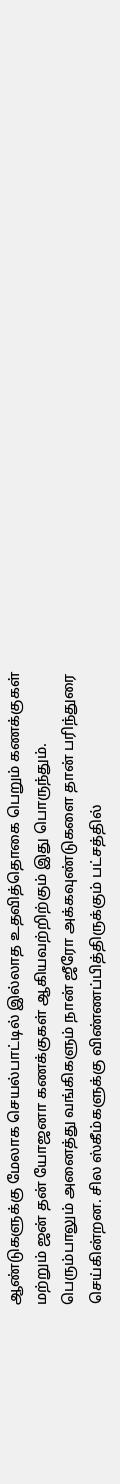ஆண்டுகளுக்கு மேலாக செயல்பாட்டில் இல்லாத உதவித்தொகை பெறும் கணக்குகள் மற்றும் ஜன் தன் யோஜனா கணக்குகள் ஆகியவற்றிற்கும் இது பொருந்தும். பெரும்பாலும் அனைத்து வங்கிகளும் நான் ஜீரோ அக்கவுண்டுகளை தான் பரிந்துரை செய்கின்றன. சில ஸ்கீம்களுக்கு விண்ணப்பித்திருக்கும் பட்சத்தில்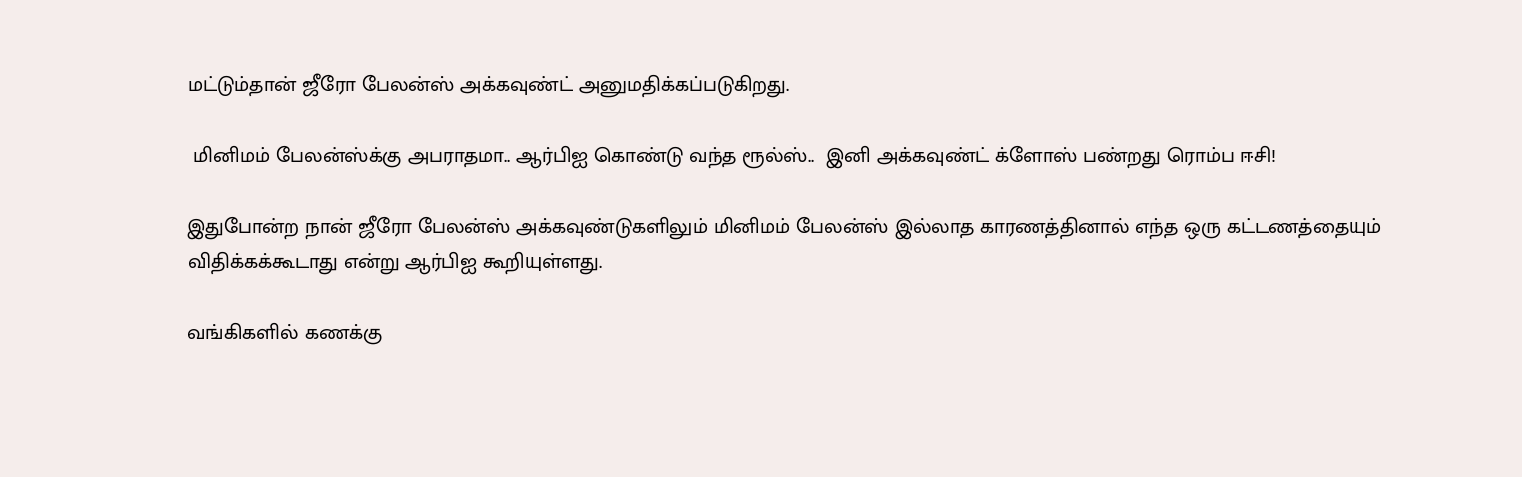மட்டும்தான் ஜீரோ பேலன்ஸ் அக்கவுண்ட் அனுமதிக்கப்படுகிறது.

 மினிமம் பேலன்ஸ்க்கு அபராதமா.. ஆர்பிஐ கொண்டு வந்த ரூல்ஸ்..  இனி அக்கவுண்ட் க்ளோஸ் பண்றது ரொம்ப ஈசி!

இதுபோன்ற நான் ஜீரோ பேலன்ஸ் அக்கவுண்டுகளிலும் மினிமம் பேலன்ஸ் இல்லாத காரணத்தினால் எந்த ஒரு கட்டணத்தையும் விதிக்கக்கூடாது என்று ஆர்பிஐ கூறியுள்ளது.

வங்கிகளில் கணக்கு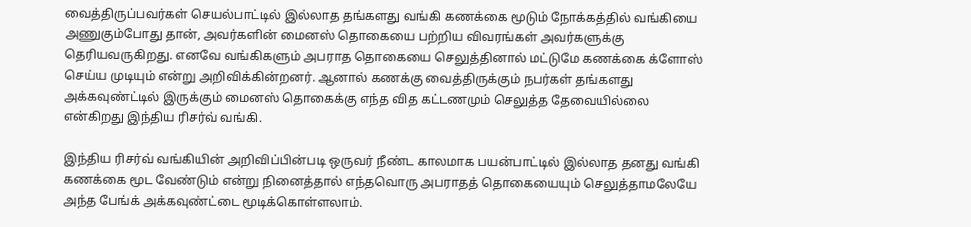வைத்திருப்பவர்கள் செயல்பாட்டில் இல்லாத தங்களது வங்கி கணக்கை மூடும் நோக்கத்தில் வங்கியை அணுகும்போது தான், அவர்களின் மைனஸ் தொகையை பற்றிய விவரங்கள் அவர்களுக்கு தெரியவருகிறது. எனவே வங்கிகளும் அபராத தொகையை செலுத்தினால் மட்டுமே கணக்கை க்ளோஸ் செய்ய முடியும் என்று அறிவிக்கின்றனர். ஆனால் கணக்கு வைத்திருக்கும் நபர்கள் தங்களது அக்கவுண்ட்டில் இருக்கும் மைனஸ் தொகைக்கு எந்த வித கட்டணமும் செலுத்த தேவையில்லை என்கிறது இந்திய ரிசர்வ் வங்கி.

இந்திய ரிசர்வ் வங்கியின் அறிவிப்பின்படி ஒருவர் நீண்ட காலமாக பயன்பாட்டில் இல்லாத தனது வங்கி கணக்கை மூட வேண்டும் என்று நினைத்தால் எந்தவொரு அபராதத் தொகையையும் செலுத்தாமலேயே அந்த பேங்க் அக்கவுண்ட்டை மூடிக்கொள்ளலாம்.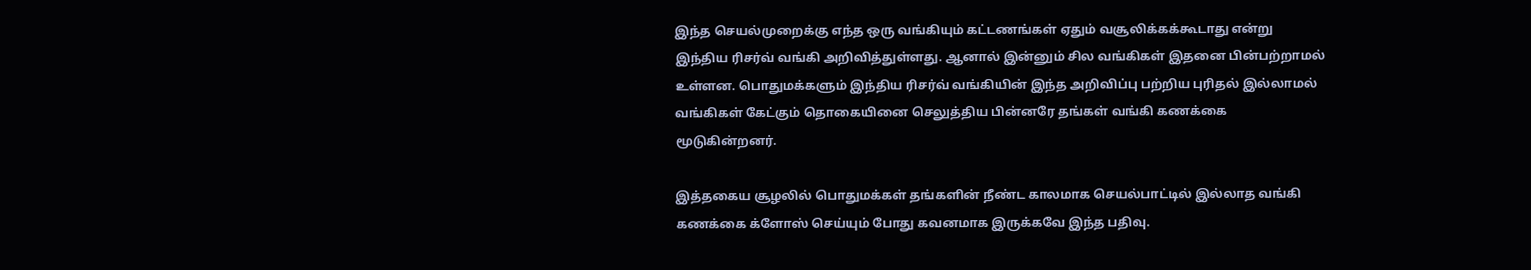இந்த செயல்முறைக்கு எந்த ஒரு வங்கியும் கட்டணங்கள் ஏதும் வசூலிக்கக்கூடாது என்று இந்திய ரிசர்வ் வங்கி அறிவித்துள்ளது. ஆனால் இன்னும் சில வங்கிகள் இதனை பின்பற்றாமல் உள்ளன. பொதுமக்களும் இந்திய ரிசர்வ் வங்கியின் இந்த அறிவிப்பு பற்றிய புரிதல் இல்லாமல் வங்கிகள் கேட்கும் தொகையினை செலுத்திய பின்னரே தங்கள் வங்கி கணக்கை மூடுகின்றனர்.

இத்தகைய சூழலில் பொதுமக்கள் தங்களின் நீண்ட காலமாக செயல்பாட்டில் இல்லாத வங்கி கணக்கை க்ளோஸ் செய்யும் போது கவனமாக இருக்கவே இந்த பதிவு.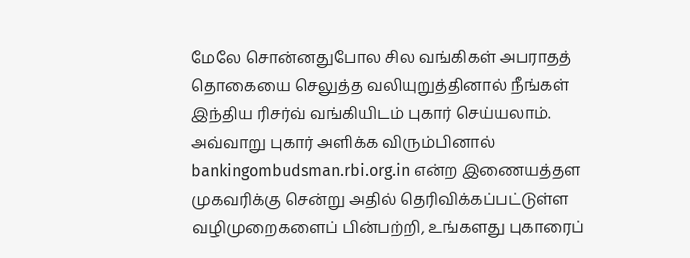மேலே சொன்னதுபோல சில வங்கிகள் அபராதத் தொகையை செலுத்த வலியுறுத்தினால் நீங்கள் இந்திய ரிசர்வ் வங்கியிடம் புகார் செய்யலாம். அவ்வாறு புகார் அளிக்க விரும்பினால் bankingombudsman.rbi.org.in என்ற இணையத்தள முகவரிக்கு சென்று அதில் தெரிவிக்கப்பட்டுள்ள வழிமுறைகளைப் பின்பற்றி, உங்களது புகாரைப்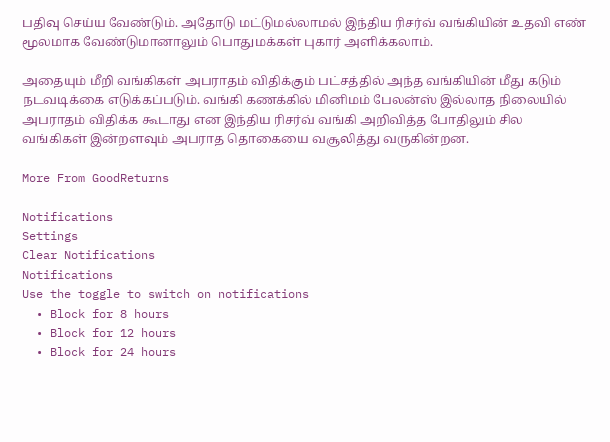பதிவு செய்ய வேண்டும். அதோடு மட்டுமல்லாமல் இந்திய ரிசர்வ் வங்கியின் உதவி எண் மூலமாக வேண்டுமானாலும் பொதுமக்கள் புகார் அளிக்கலாம்.

அதையும் மீறி வங்கிகள் அபராதம் விதிக்கும் பட்சத்தில் அந்த வங்கியின் மீது கடும் நடவடிக்கை எடுக்கப்படும். வங்கி கணக்கில் மினிமம் பேலன்ஸ் இல்லாத நிலையில் அபராதம் விதிக்க கூடாது என இந்திய ரிசர்வ் வங்கி அறிவித்த போதிலும் சில வங்கிகள் இன்றளவும் அபராத தொகையை வசூலித்து வருகின்றன.

More From GoodReturns

Notifications
Settings
Clear Notifications
Notifications
Use the toggle to switch on notifications
  • Block for 8 hours
  • Block for 12 hours
  • Block for 24 hours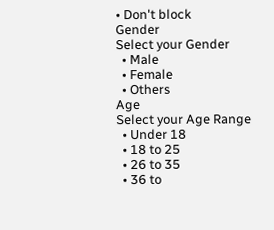• Don't block
Gender
Select your Gender
  • Male
  • Female
  • Others
Age
Select your Age Range
  • Under 18
  • 18 to 25
  • 26 to 35
  • 36 to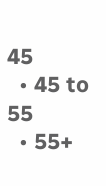45
  • 45 to 55
  • 55+